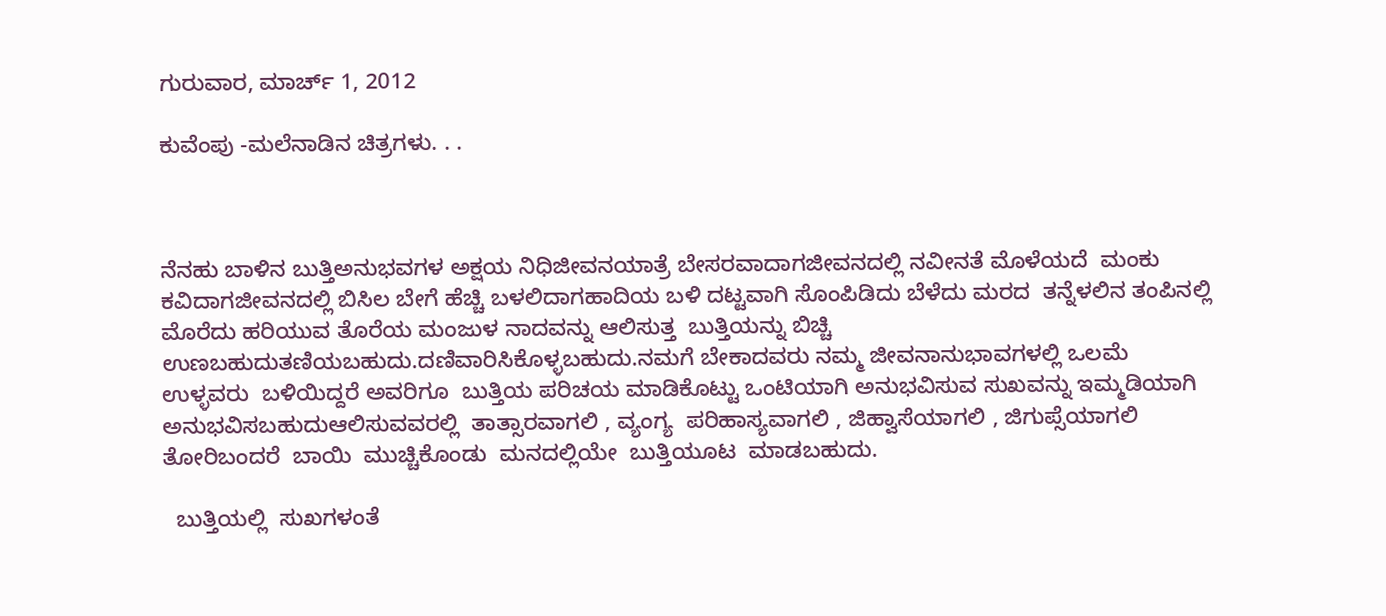ಗುರುವಾರ, ಮಾರ್ಚ್ 1, 2012

ಕುವೆಂಪು -ಮಲೆನಾಡಿನ ಚಿತ್ರಗಳು. . .



ನೆನಹು ಬಾಳಿನ ಬುತ್ತಿಅನುಭವಗಳ ಅಕ್ಷಯ ನಿಧಿಜೀವನಯಾತ್ರೆ ಬೇಸರವಾದಾಗಜೀವನದಲ್ಲಿ ನವೀನತೆ ಮೊಳೆಯದೆ  ಮಂಕು ಕವಿದಾಗಜೀವನದಲ್ಲಿ ಬಿಸಿಲ ಬೇಗೆ ಹೆಚ್ಚಿ ಬಳಲಿದಾಗಹಾದಿಯ ಬಳಿ ದಟ್ಟವಾಗಿ ಸೊಂಪಿಡಿದು ಬೆಳೆದು ಮರದ  ತನ್ನೆಳಲಿನ ತಂಪಿನಲ್ಲಿ ಮೊರೆದು ಹರಿಯುವ ತೊರೆಯ ಮಂಜುಳ ನಾದವನ್ನು ಆಲಿಸುತ್ತ  ಬುತ್ತಿಯನ್ನು ಬಿಚ್ಚಿ ಉಣಬಹುದುತಣಿಯಬಹುದು.ದಣಿವಾರಿಸಿಕೊಳ್ಳಬಹುದು.ನಮಗೆ ಬೇಕಾದವರು ನಮ್ಮ ಜೀವನಾನುಭಾವಗಳಲ್ಲಿ ಒಲಮೆ ಉಳ್ಳವರು  ಬಳಿಯಿದ್ದರೆ ಅವರಿಗೂ  ಬುತ್ತಿಯ ಪರಿಚಯ ಮಾಡಿಕೊಟ್ಟು ಒಂಟಿಯಾಗಿ ಅನುಭವಿಸುವ ಸುಖವನ್ನು ಇಮ್ಮಡಿಯಾಗಿ  ಅನುಭವಿಸಬಹುದುಆಲಿಸುವವರಲ್ಲಿ  ತಾತ್ಸಾರವಾಗಲಿ , ವ್ಯಂಗ್ಯ  ಪರಿಹಾಸ್ಯವಾಗಲಿ , ಜಿಹ್ವಾಸೆಯಾಗಲಿ , ಜಿಗುಪ್ಸೆಯಾಗಲಿ  ತೋರಿಬಂದರೆ  ಬಾಯಿ  ಮುಚ್ಚಿಕೊಂಡು  ಮನದಲ್ಲಿಯೇ  ಬುತ್ತಿಯೂಟ  ಮಾಡಬಹುದು.

  ಬುತ್ತಿಯಲ್ಲಿ  ಸುಖಗಳಂತೆ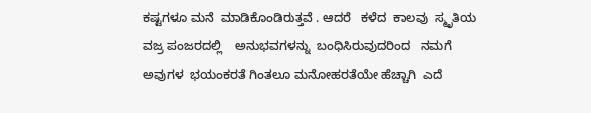ಕಷ್ಟಗಳೂ ಮನೆ  ಮಾಡಿಕೊಂಡಿರುತ್ತವೆ . ಆದರೆ   ಕಳೆದ  ಕಾಲವು  ಸ್ಮೃತಿಯ  ವಜ್ರ ಪಂಜರದಲ್ಲಿ    ಅನುಭವಗಳನ್ನು  ಬಂಧಿಸಿರುವುದರಿಂದ   ನಮಗೆ  ಅವುಗಳ  ಭಯಂಕರತೆ ಗಿಂತಲೂ ಮನೋಹರತೆಯೇ ಹೆಚ್ಚಾಗಿ  ಎದೆ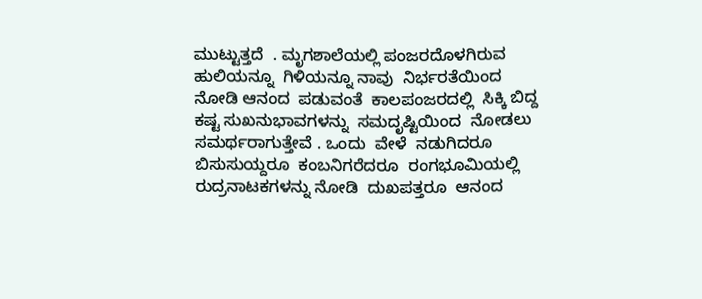ಮುಟ್ಟುತ್ತದೆ  . ಮೃಗಶಾಲೆಯಲ್ಲಿ ಪಂಜರದೊಳಗಿರುವ  ಹುಲಿಯನ್ನೂ  ಗಿಳಿಯನ್ನೂ ನಾವು  ನಿರ್ಭರತೆಯಿಂದ  ನೋಡಿ ಆನಂದ  ಪಡುವಂತೆ  ಕಾಲಪಂಜರದಲ್ಲಿ  ಸಿಕ್ಕಿ ಬಿದ್ದ  ಕಷ್ಟ ಸುಖನುಭಾವಗಳನ್ನು  ಸಮದೃಷ್ಟಿಯಿಂದ  ನೋಡಲು  ಸಮರ್ಥರಾಗುತ್ತೇವೆ . ಒಂದು  ವೇಳೆ  ನಡುಗಿದರೂ  ಬಿಸುಸುಯ್ದರೂ  ಕಂಬನಿಗರೆದರೂ  ರಂಗಭೂಮಿಯಲ್ಲಿ  ರುದ್ರನಾಟಕಗಳನ್ನು ನೋಡಿ  ದುಖಪತ್ತರೂ  ಆನಂದ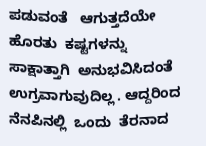ಪಡುವಂತೆ   ಆಗುತ್ತದೆಯೇ    ಹೊರತು  ಕಷ್ಟಗಳನ್ನು  ಸಾಕ್ಷಾತ್ತಾಗಿ  ಅನುಭವಿಸಿದಂತೆ  ಉಗ್ರವಾಗುವುದಿಲ್ಲ . ಆದ್ದರಿಂದ  ನೆನಪಿನಲ್ಲಿ  ಒಂದು  ತೆರನಾದ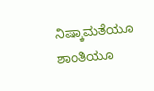ನಿಷ್ಕಾಮತೆಯೂ  ಶಾಂತಿಯೂ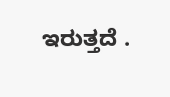ಇರುತ್ತದೆ .